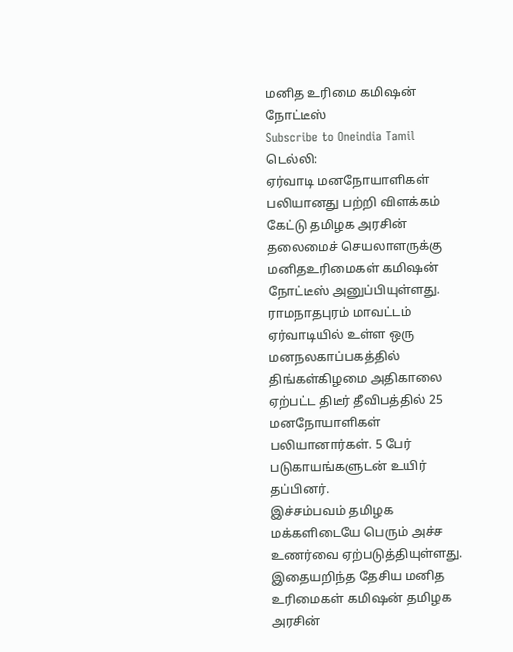மனித உரிமை கமிஷன் நோட்டீஸ்
Subscribe to Oneindia Tamil
டெல்லி:
ஏர்வாடி மனநோயாளிகள் பலியானது பற்றி விளக்கம் கேட்டு தமிழக அரசின் தலைமைச் செயலாளருக்கு மனிதஉரிமைகள் கமிஷன் நோட்டீஸ் அனுப்பியுள்ளது.
ராமநாதபுரம் மாவட்டம் ஏர்வாடியில் உள்ள ஒரு மனநலகாப்பகத்தில் திங்கள்கிழமை அதிகாலை ஏற்பட்ட திடீர் தீவிபத்தில் 25 மனநோயாளிகள் பலியானார்கள். 5 பேர் படுகாயங்களுடன் உயிர் தப்பினர்.
இச்சம்பவம் தமிழக மக்களிடையே பெரும் அச்ச உணர்வை ஏற்படுத்தியுள்ளது.
இதையறிந்த தேசிய மனித உரிமைகள் கமிஷன் தமிழக அரசின்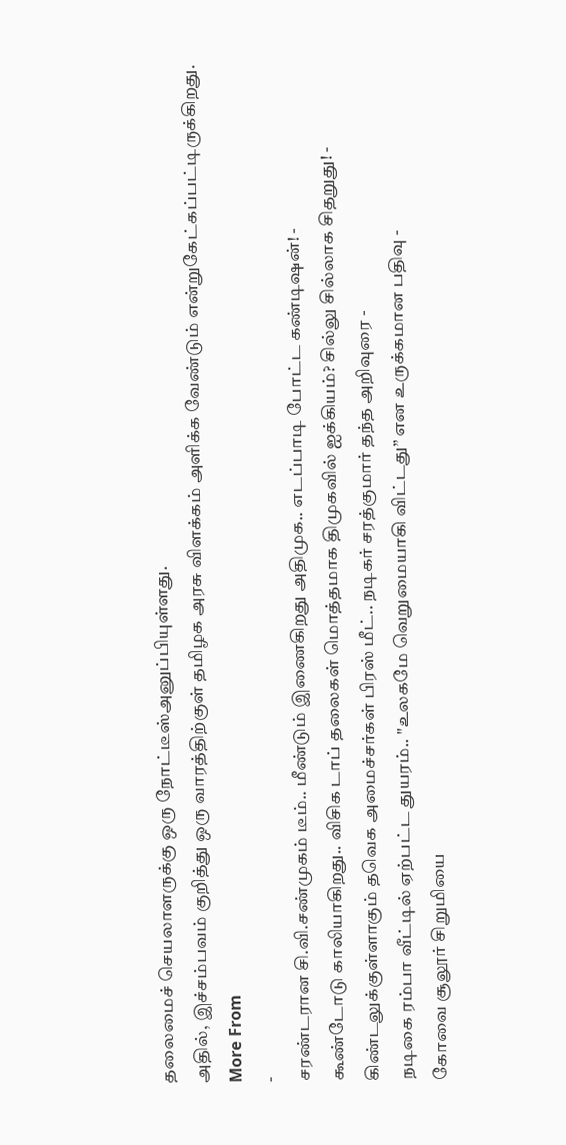தலைமைச் செயலாளருக்கு ஒரு நோட்டீஸ்அனுப்பியுள்ளது.
அதில், இச்சம்பவம் குறித்து ஒரு வாரத்திற்குள் தமிழக அரசு விளக்கம் அளிக்க வேண்டும் என்றுகேட்கப்பட்டிருக்கிறது.
More From
-
சரண்டரான சி.வி.சண்முகம் டீம்.. மீண்டும் இணைகிறது அதிமுக.. எடப்பாடி போட்ட கண்டிஷன்! -
கூண்டோடு காலியாகிறது.. விசிக டாப் தலைகள் மொத்தமாக திமுகவில் ஐக்கியம்? சில்லு சில்லாக சிதறுது! -
கிண்டலுக்குள்ளாகும் தவெக அமைச்சர்கள் பிரஸ் மீட்.. நடிகர் சரத்குமார் தந்த அறிவுரை -
நடிகை ரம்பா வீட்டில் ஏற்பட்ட துயரம்.. "உலகமே வெறுமையாகி விட்டது” என உருக்கமான பதிவு -
கோவை சூலூர் சிறுமியை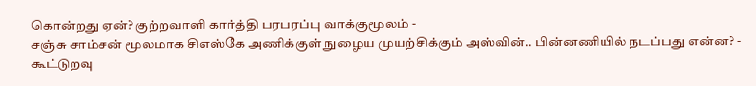கொன்றது ஏன்? குற்றவாளி கார்த்தி பரபரப்பு வாக்குமூலம் -
சஞ்சு சாம்சன் மூலமாக சிஎஸ்கே அணிக்குள் நுழைய முயற்சிக்கும் அஸ்வின்.. பின்னணியில் நடப்பது என்ன? -
கூட்டுறவு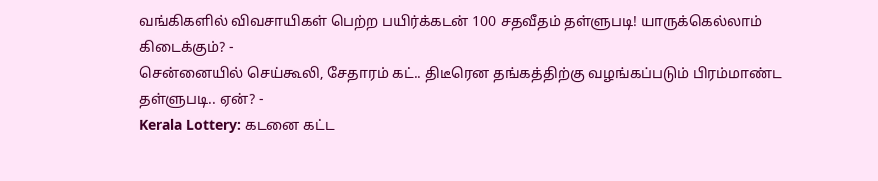வங்கிகளில் விவசாயிகள் பெற்ற பயிர்க்கடன் 100 சதவீதம் தள்ளுபடி! யாருக்கெல்லாம் கிடைக்கும்? -
சென்னையில் செய்கூலி, சேதாரம் கட்.. திடீரென தங்கத்திற்கு வழங்கப்படும் பிரம்மாண்ட தள்ளுபடி.. ஏன்? -
Kerala Lottery: கடனை கட்ட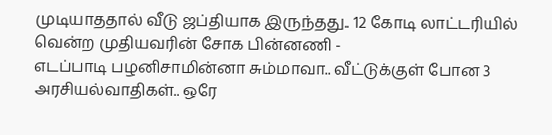முடியாததால் வீடு ஜப்தியாக இருந்தது.. 12 கோடி லாட்டரியில் வென்ற முதியவரின் சோக பின்னணி -
எடப்பாடி பழனிசாமின்னா சும்மாவா.. வீட்டுக்குள் போன 3 அரசியல்வாதிகள்.. ஒரே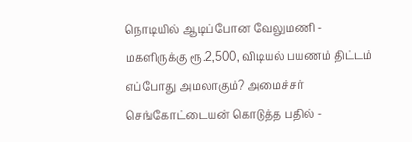நொடியில் ஆடிப்போன வேலுமணி -
மகளிருக்கு ரூ.2,500, விடியல் பயணம் திட்டம் எப்போது அமலாகும்? அமைச்சர் செங்கோட்டையன் கொடுத்த பதில் -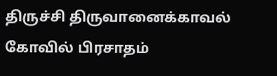திருச்சி திருவானைக்காவல் கோவில் பிரசாதம்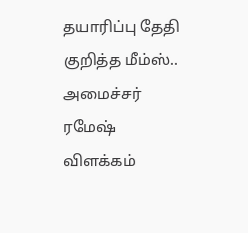தயாரிப்பு தேதி குறித்த மீம்ஸ்.. அமைச்சர் ரமேஷ் விளக்கம்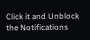Click it and Unblock the Notifications